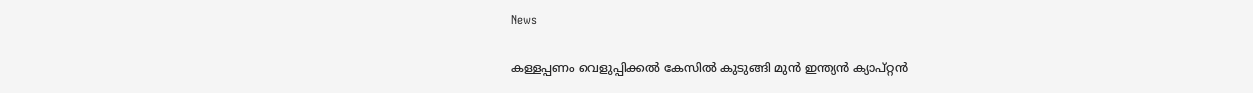News

കള്ളപ്പണം വെളുപ്പിക്കല്‍ കേസില്‍ കുടുങ്ങി മുന്‍ ഇന്ത്യന്‍ ക്യാപ്റ്റന്‍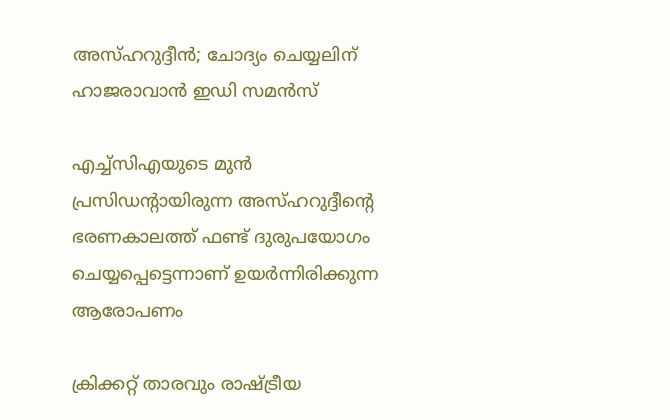അസ്ഹറുദ്ദീന്‍; ചോദ്യം ചെയ്യലിന് ഹാജരാവാന്‍ ഇഡി സമന്‍സ്

എച്ച്‌സിഎയുടെ മുന്‍ പ്രസിഡന്റായിരുന്ന അസ്ഹറുദ്ദീന്റെ ഭരണകാലത്ത് ഫണ്ട് ദുരുപയോഗം ചെയ്യപ്പെട്ടെന്നാണ് ഉയര്‍ന്നിരിക്കുന്ന ആരോപണം

ക്രിക്കറ്റ് താരവും രാഷ്ട്രീയ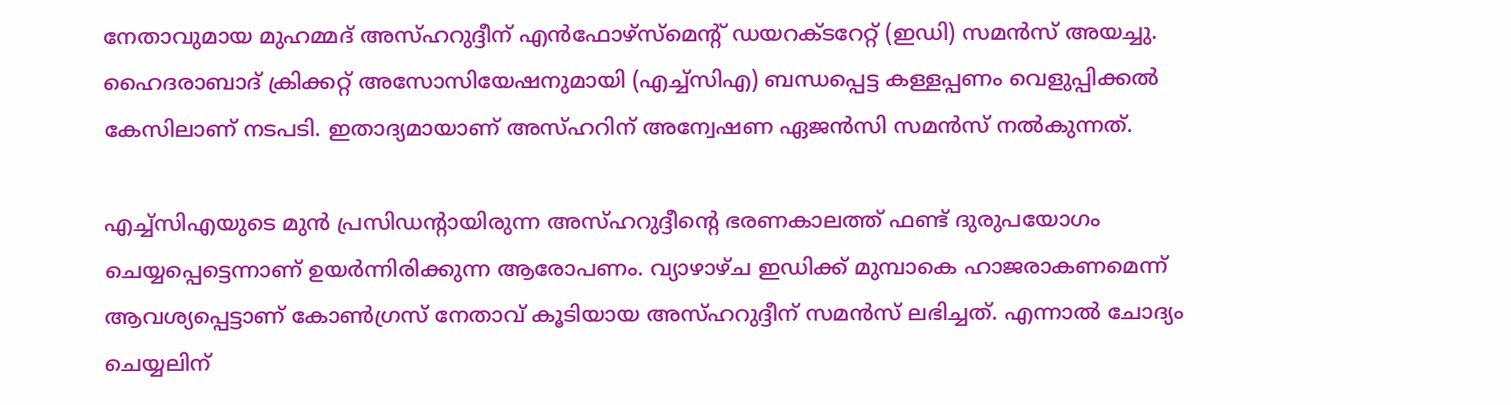നേതാവുമായ മുഹമ്മദ് അസ്ഹറുദ്ദീന് എന്‍ഫോഴ്‌സ്‌മെന്റ് ഡയറക്ടറേറ്റ് (ഇഡി) സമന്‍സ് അയച്ചു. ഹൈദരാബാദ് ക്രിക്കറ്റ് അസോസിയേഷനുമായി (എച്ച്‌സിഎ) ബന്ധപ്പെട്ട കള്ളപ്പണം വെളുപ്പിക്കല്‍ കേസിലാണ് നടപടി. ഇതാദ്യമായാണ് അസ്ഹറിന് അന്വേഷണ ഏജന്‍സി സമന്‍സ് നല്‍കുന്നത്.

എച്ച്‌സിഎയുടെ മുന്‍ പ്രസിഡന്റായിരുന്ന അസ്ഹറുദ്ദീന്റെ ഭരണകാലത്ത് ഫണ്ട് ദുരുപയോഗം ചെയ്യപ്പെട്ടെന്നാണ് ഉയര്‍ന്നിരിക്കുന്ന ആരോപണം. വ്യാഴാഴ്ച ഇഡിക്ക് മുമ്പാകെ ഹാജരാകണമെന്ന് ആവശ്യപ്പെട്ടാണ് കോണ്‍ഗ്രസ് നേതാവ് കൂടിയായ അസ്ഹറുദ്ദീന് സമന്‍സ് ലഭിച്ചത്. എന്നാല്‍ ചോദ്യം ചെയ്യലിന്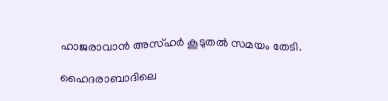ഹാജരാവാന്‍ അസ്ഹര്‍ കൂടുതല്‍ സമയം തേടി.

ഹൈദരാബാദിലെ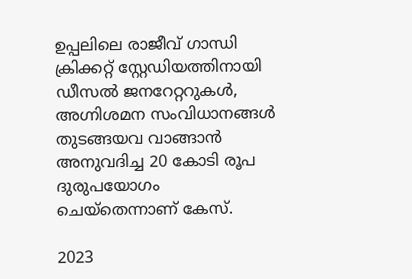ഉപ്പലിലെ രാജീവ് ഗാന്ധി ക്രിക്കറ്റ് സ്റ്റേഡിയത്തിനായി ഡീസല്‍ ജനറേറ്ററുകള്‍, അഗ്നിശമന സംവിധാനങ്ങള്‍ തുടങ്ങയവ വാങ്ങാന്‍ അനുവദിച്ച 20 കോടി രൂപ ദുരുപയോഗം ചെയ്‌തെന്നാണ് കേസ്.

2023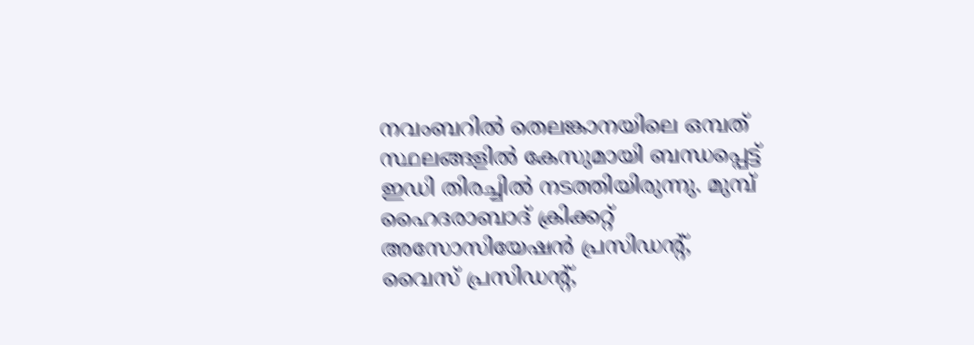നവംബറില്‍ തെലങ്കാനയിലെ ഒമ്പത് സ്ഥലങ്ങളില്‍ കേസുമായി ബന്ധപ്പെട്ട് ഇഡി തിരച്ചില്‍ നടത്തിയിരുന്നു. മുമ്പ് ഹൈദരാബാദ് ക്രിക്കറ്റ് അസോസിയേഷന്‍ പ്രസിഡന്റ്, വൈസ് പ്രസിഡന്റ്,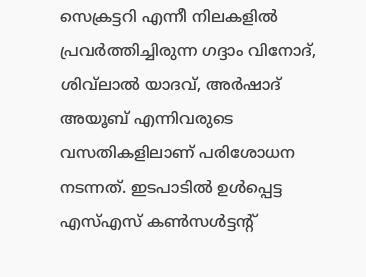സെക്രട്ടറി എന്നീ നിലകളില്‍ പ്രവര്‍ത്തിച്ചിരുന്ന ഗദ്ദാം വിനോദ്, ശിവ്‌ലാല്‍ യാദവ്, അര്‍ഷാദ് അയൂബ് എന്നിവരുടെ വസതികളിലാണ് പരിശോധന നടന്നത്. ഇടപാടില്‍ ഉള്‍പ്പെട്ട എസ്എസ് കണ്‍സള്‍ട്ടന്റ്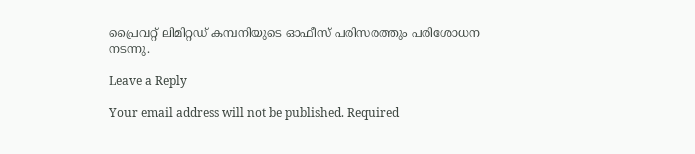പ്രൈവറ്റ് ലിമിറ്റഡ് കമ്പനിയുടെ ഓഫീസ് പരിസരത്തും പരിശോധന നടന്നു.

Leave a Reply

Your email address will not be published. Required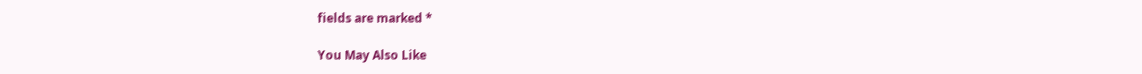fields are marked *

You May Also Like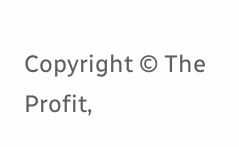Copyright © The Profit,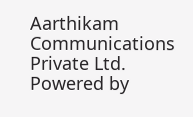Aarthikam Communications Private Ltd. Powered by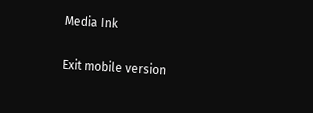Media Ink

Exit mobile version